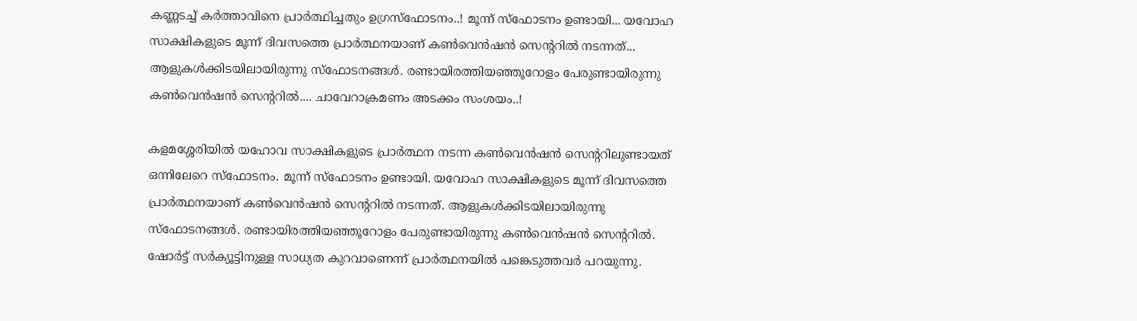കണ്ണടച്ച് കർത്താവിനെ പ്രാർത്ഥിച്ചതും ഉഗ്രസ്ഫോടനം..! മൂന്ന് സ്ഫോടനം ഉണ്ടായി... യവോഹ സാക്ഷികളുടെ മൂന്ന് ദിവസത്തെ പ്രാർത്ഥനയാണ് കൺവെൻഷൻ സെന്ററിൽ നടന്നത്... ആളുകൾക്കിടയിലായിരുന്നു സ്ഫോടനങ്ങൾ. രണ്ടായിരത്തിയഞ്ഞൂറോളം പേരുണ്ടായിരുന്നു കൺവെൻഷൻ സെന്ററിൽ.... ചാവേറാക്രമണം അടക്കം സംശയം..!

കളമശ്ശേരിയിൽ യഹോവ സാക്ഷികളുടെ പ്രാർത്ഥന നടന്ന കൺവെൻഷൻ സെന്ററിലുണ്ടായത് ഒന്നിലേറെ സ്ഫോടനം. മൂന്ന് സ്ഫോടനം ഉണ്ടായി. യവോഹ സാക്ഷികളുടെ മൂന്ന് ദിവസത്തെ പ്രാർത്ഥനയാണ് കൺവെൻഷൻ സെന്ററിൽ നടന്നത്. ആളുകൾക്കിടയിലായിരുന്നു സ്ഫോടനങ്ങൾ. രണ്ടായിരത്തിയഞ്ഞൂറോളം പേരുണ്ടായിരുന്നു കൺവെൻഷൻ സെന്ററിൽ. ഷോർട്ട് സർക്യൂട്ടിനുള്ള സാധ്യത കുറവാണെന്ന് പ്രാർത്ഥനയിൽ പങ്കെടുത്തവർ പറയുന്നു.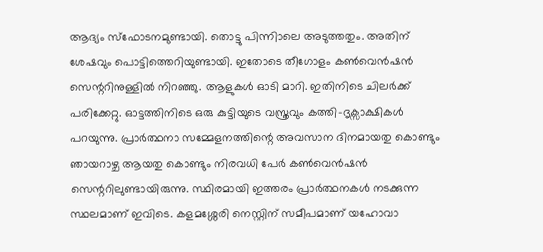ആദ്യം സ്ഫോടനമുണ്ടായി. തൊട്ടു പിന്നിാലെ അടുത്തതും. അതിന് ശേഷവും പൊട്ടിത്തെറിയുണ്ടായി. ഇതോടെ തീഗോളം കൺവെൻഷൻ സെന്ററിനുള്ളിൽ നിറഞ്ഞു. ആളുകൾ ഓടി മാറി. ഇതിനിടെ ചിലർക്ക് പരിക്കേറ്റു. ഓട്ടത്തിനിടെ ഒരു കുട്ടിയുടെ വസ്ത്രവും കത്തി-ദൃക്സാക്ഷികൾ പറയുന്നു. പ്രാർത്ഥനാ സമ്മേളനത്തിന്റെ അവസാന ദിനമായതു കൊണ്ടും ഞായറാഴ്ച ആയതു കൊണ്ടും നിരവധി പേർ കൺവെൻഷൻ സെന്ററിലുണ്ടായിരുന്നു. സ്ഥിരമായി ഇത്തരം പ്രാർത്ഥനകൾ നടക്കുന്ന സ്ഥലമാണ് ഇവിടെ. കളമശ്ശേരി നെസ്റ്റിന് സമീപമാണ് യഹോവാ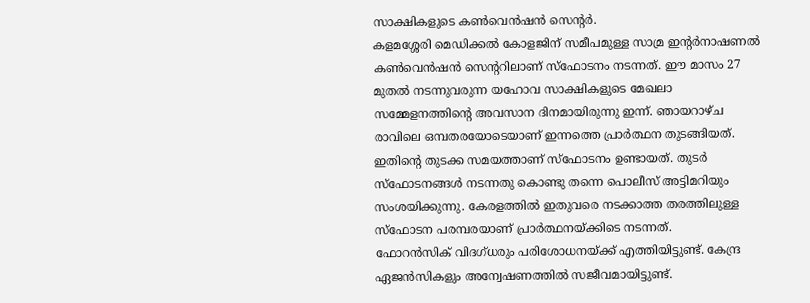സാക്ഷികളുടെ കൺവെൻഷൻ സെന്റർ.
കളമശ്ശേരി മെഡിക്കൽ കോളജിന് സമീപമുള്ള സാമ്ര ഇന്റർനാഷണൽ കൺവെൻഷൻ സെന്ററിലാണ് സ്ഫോടനം നടന്നത്. ഈ മാസം 27 മുതൽ നടന്നുവരുന്ന യഹോവ സാക്ഷികളുടെ മേഖലാ സമ്മേളനത്തിന്റെ അവസാന ദിനമായിരുന്നു ഇന്ന്. ഞായറാഴ്ച രാവിലെ ഒമ്പതരയോടെയാണ് ഇന്നത്തെ പ്രാർത്ഥന തുടങ്ങിയത്. ഇതിന്റെ തുടക്ക സമയത്താണ് സ്ഫോടനം ഉണ്ടായത്. തുടർ സ്ഫോടനങ്ങൾ നടന്നതു കൊണ്ടു തന്നെ പൊലീസ് അട്ടിമറിയും സംശയിക്കുന്നു. കേരളത്തിൽ ഇതുവരെ നടക്കാത്ത തരത്തിലുള്ള സ്ഫോടന പരമ്പരയാണ് പ്രാർത്ഥനയ്ക്കിടെ നടന്നത്.
ഫോറൻസിക് വിദഗ്ധരും പരിശോധനയ്ക്ക് എത്തിയിട്ടുണ്ട്. കേന്ദ്ര ഏജൻസികളും അന്വേഷണത്തിൽ സജീവമായിട്ടുണ്ട്.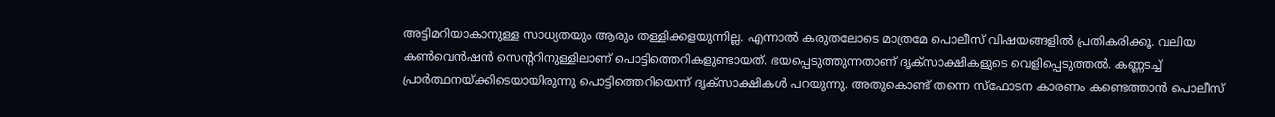അട്ടിമറിയാകാനുള്ള സാധ്യതയും ആരും തള്ളിക്കളയുന്നില്ല. എന്നാൽ കരുതലോടെ മാത്രമേ പൊലീസ് വിഷയങ്ങളിൽ പ്രതികരിക്കൂ. വലിയ കൺവെൻഷൻ സെന്ററിനുള്ളിലാണ് പൊട്ടിത്തെറികളുണ്ടായത്. ഭയപ്പെടുത്തുന്നതാണ് ദൃക്സാക്ഷികളുടെ വെളിപ്പെടുത്തൽ. കണ്ണടച്ച് പ്രാർത്ഥനയ്ക്കിടെയായിരുന്നു പൊട്ടിത്തെറിയെന്ന് ദൃക്സാക്ഷികൾ പറയുന്നു. അതുകൊണ്ട് തന്നെ സ്ഫോടന കാരണം കണ്ടെത്താൻ പൊലീസ്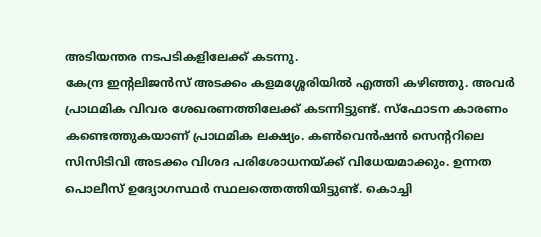അടിയന്തര നടപടികളിലേക്ക് കടന്നു.
കേന്ദ്ര ഇന്റലിജൻസ് അടക്കം കളമശ്ശേരിയിൽ എത്തി കഴിഞ്ഞു. അവർ പ്രാഥമിക വിവര ശേഖരണത്തിലേക്ക് കടന്നിട്ടുണ്ട്. സ്ഫോടന കാരണം കണ്ടെത്തുകയാണ് പ്രാഥമിക ലക്ഷ്യം. കൺവെൻഷൻ സെന്ററിലെ സിസിടിവി അടക്കം വിശദ പരിശോധനയ്ക്ക് വിധേയമാക്കും. ഉന്നത പൊലീസ് ഉദ്യോഗസ്ഥർ സ്ഥലത്തെത്തിയിട്ടുണ്ട്. കൊച്ചി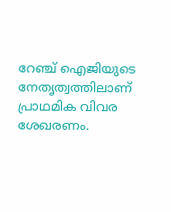റേഞ്ച് ഐജിയുടെ നേതൃത്വത്തിലാണ് പ്രാഥമിക വിവര ശേഖരണം.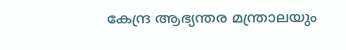കേന്ദ്ര ആഭ്യന്തര മന്ത്രാലയും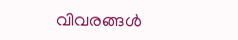വിവരങ്ങൾ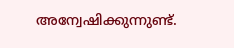അന്വേഷിക്കുന്നുണ്ട്.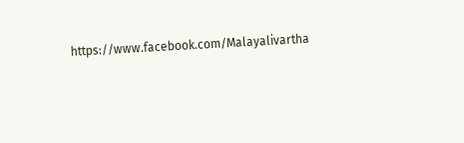https://www.facebook.com/Malayalivartha